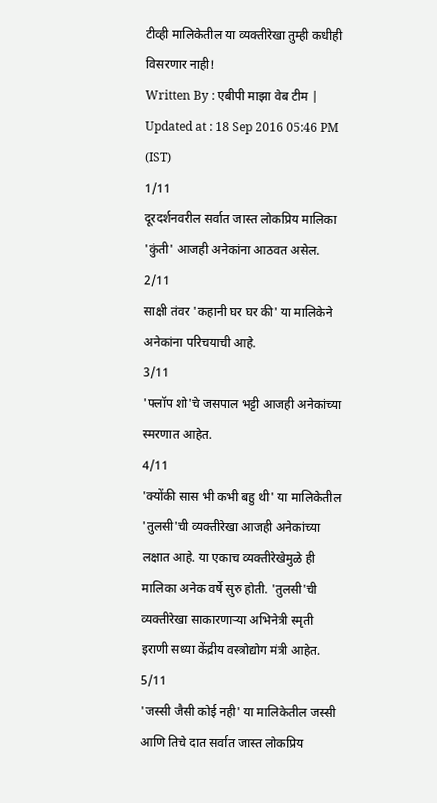टीव्ही मालिकेतील या व्यक्तीरेखा तुम्ही कधीही विसरणार नाही!
Written By : एबीपी माझा वेब टीम | Updated at : 18 Sep 2016 05:46 PM (IST)
1/11
दूरदर्शनवरील सर्वात जास्त लोकप्रिय मालिका 'कुंती' आजही अनेकांना आठवत असेल.
2/11
साक्षी तंवर 'कहानी घर घर की' या मालिकेने अनेकांना परिचयाची आहे.
3/11
'फ्लॉप शो'चे जसपाल भट्टी आजही अनेकांच्या स्मरणात आहेत.
4/11
'क्योंकी सास भी कभी बहु थी' या मालिकेतील 'तुलसी'ची व्यक्तीरेखा आजही अनेकांच्या लक्षात आहे. या एकाच व्यक्तीरेखेमुळे ही मालिका अनेक वर्षे सुरु होती. 'तुलसी'ची व्यक्तीरेखा साकारणाऱ्या अभिनेत्री स्मृती इराणी सध्या केंद्रीय वस्त्रोद्योग मंत्री आहेत.
5/11
'जस्सी जैसी कोई नही' या मालिकेतील जस्सी आणि तिचे दात सर्वात जास्त लोकप्रिय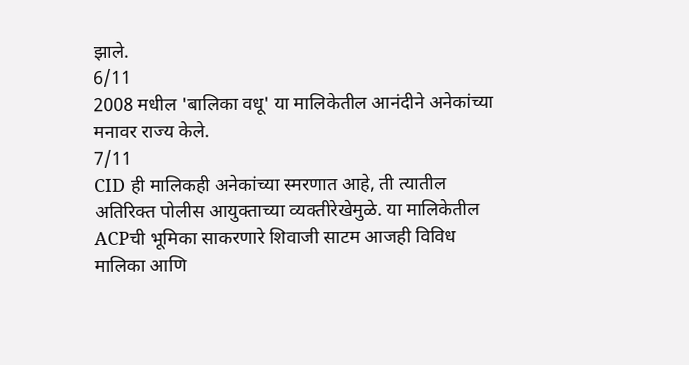झाले.
6/11
2008 मधील 'बालिका वधू' या मालिकेतील आनंदीने अनेकांच्या मनावर राज्य केले.
7/11
CID ही मालिकही अनेकांच्या स्मरणात आहे, ती त्यातील अतिरिक्त पोलीस आयुक्ताच्या व्यक्तीरेखेमुळे. या मालिकेतील ACPची भूमिका साकरणारे शिवाजी साटम आजही विविध मालिका आणि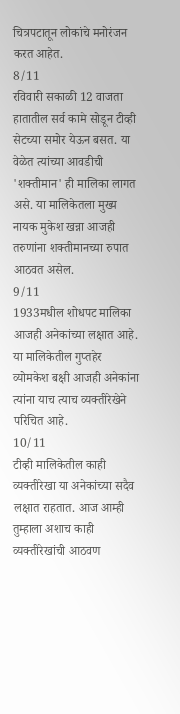चित्रपटातून लोकांचे मनोरंजन करत आहेत.
8/11
रविवारी सकाळी 12 वाजता हातातील सर्व कामे सोडून टीव्ही सेटच्या समोर येऊन बसत. या वेळेत त्यांच्या आवडीची 'शक्तीमान' ही मालिका लागत असे. या मालिकेतला मुख्य नायक मुकेश खन्ना आजही तरुणांना शक्तीमानच्या रुपात आठवत असेल.
9/11
1933मधील शोधपट मालिका आजही अनेकांच्या लक्षात आहे. या मालिकेतील गुप्तहेर व्योमकेश बक्षी आजही अनेकांना त्यांना याच त्याच व्यक्तीरेखेने परिचित आहे.
10/11
टीव्ही मालिकेतील काही व्यक्तीरेखा या अनेकांच्या सदैव लक्षात राहतात. आज आम्ही तुम्हाला अशाच काही व्यक्तीरेखांची आठवण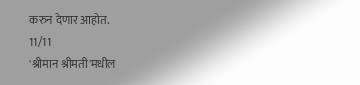करुन देणार आहोत.
11/11
'श्रीमान श्रीमती'मधील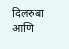दिलरुबा आणि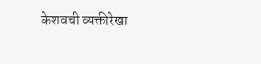केशवची व्यक्तीरेखा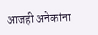आजही अनेकांना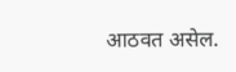आठवत असेल.